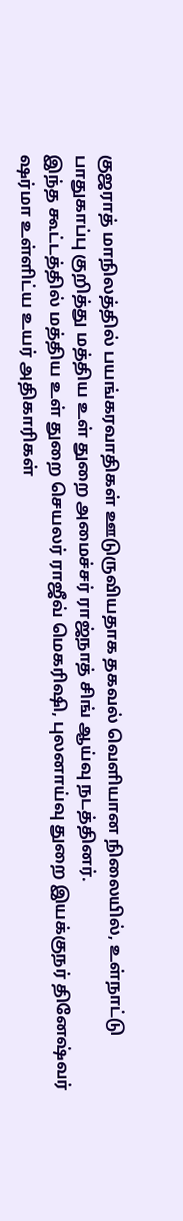குஜராத் மாநிலத்தில் பயங்கரவாதிகள் ஊடுருவியதாக தகவல் வெளியான நிலையில், உள்நாட்டு பாதுகாப்பு குறித்து மத்திய உள் துறை அமைச்சர் ராஜ்நாத் சிங் ஆய்வு நடத்தினர்.
இந்த கூட்டத்தில் மத்திய உள் துறை செயலர் ராஜீவ் மெகரிஷி, புலனாய்வு துறை இயக்குநர் தினேஷ்வர் ஷர்மா உள்ளிட்ய உயர் அதிகாரிகள்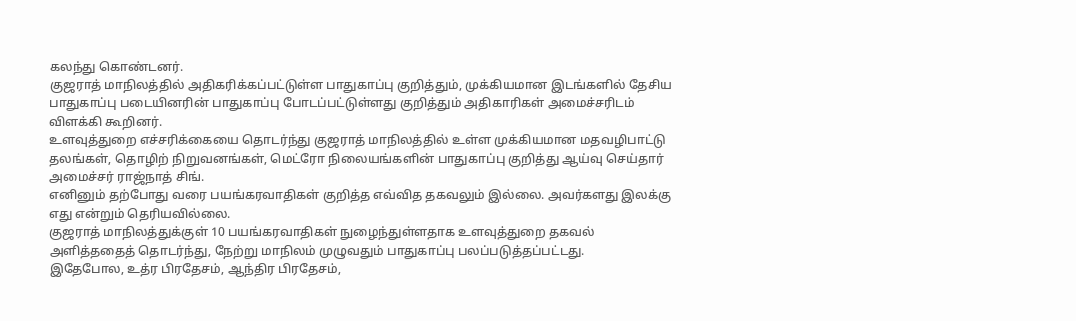கலந்து கொண்டனர்.
குஜராத் மாநிலத்தில் அதிகரிக்கப்பட்டுள்ள பாதுகாப்பு குறித்தும், முக்கியமான இடங்களில் தேசிய பாதுகாப்பு படையினரின் பாதுகாப்பு போடப்பட்டுள்ளது குறித்தும் அதிகாரிகள் அமைச்சரிடம் விளக்கி கூறினர்.
உளவுத்துறை எச்சரிக்கையை தொடர்ந்து குஜராத் மாநிலத்தில் உள்ள முக்கியமான மதவழிபாட்டு தலங்கள், தொழிற் நிறுவனங்கள், மெட்ரோ நிலையங்களின் பாதுகாப்பு குறித்து ஆய்வு செய்தார் அமைச்சர் ராஜ்நாத் சிங்.
எனினும் தற்போது வரை பயங்கரவாதிகள் குறித்த எவ்வித தகவலும் இல்லை. அவர்களது இலக்கு எது என்றும் தெரியவில்லை.
குஜராத் மாநிலத்துக்குள் 10 பயங்கரவாதிகள் நுழைந்துள்ளதாக உளவுத்துறை தகவல் அளித்ததைத் தொடர்ந்து, நேற்று மாநிலம் முழுவதும் பாதுகாப்பு பலப்படுத்தப்பட்டது.
இதேபோல, உத்ர பிரதேசம், ஆந்திர பிரதேசம்,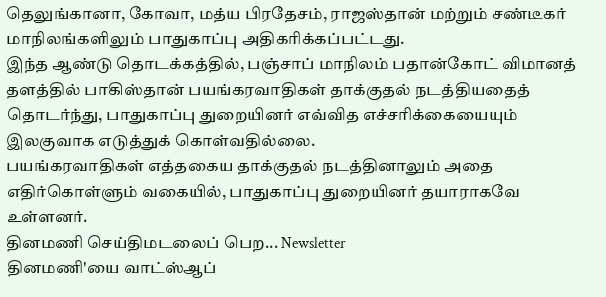தெலுங்கானா, கோவா, மத்ய பிரதேசம், ராஜஸ்தான் மற்றும் சண்டீகர் மாநிலங்களிலும் பாதுகாப்பு அதிகரிக்கப்பட்டது.
இந்த ஆண்டு தொடக்கத்தில், பஞ்சாப் மாநிலம் பதான்கோட் விமானத் தளத்தில் பாகிஸ்தான் பயங்கரவாதிகள் தாக்குதல் நடத்தியதைத் தொடர்ந்து, பாதுகாப்பு துறையினர் எவ்வித எச்சரிக்கையையும் இலகுவாக எடுத்துக் கொள்வதில்லை.
பயங்கரவாதிகள் எத்தகைய தாக்குதல் நடத்தினாலும் அதை எதிர்கொள்ளும் வகையில், பாதுகாப்பு துறையினர் தயாராகவே உள்ளனர்.
தினமணி செய்திமடலைப் பெற... Newsletter
தினமணி'யை வாட்ஸ்ஆப்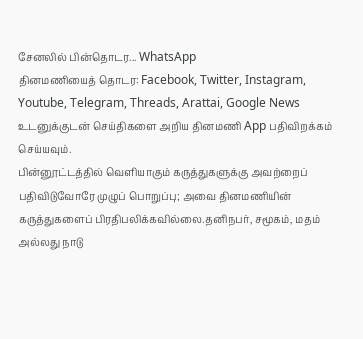சேனலில் பின்தொடர... WhatsApp
தினமணியைத் தொடர: Facebook, Twitter, Instagram, Youtube, Telegram, Threads, Arattai, Google News
உடனுக்குடன் செய்திகளை அறிய தினமணி App பதிவிறக்கம் செய்யவும்.
பின்னூட்டத்தில் வெளியாகும் கருத்துகளுக்கு அவற்றைப் பதிவிடுவோரே முழுப் பொறுப்பு; அவை தினமணியின் கருத்துகளைப் பிரதிபலிக்கவில்லை.தனிநபர், சமூகம், மதம் அல்லது நாடு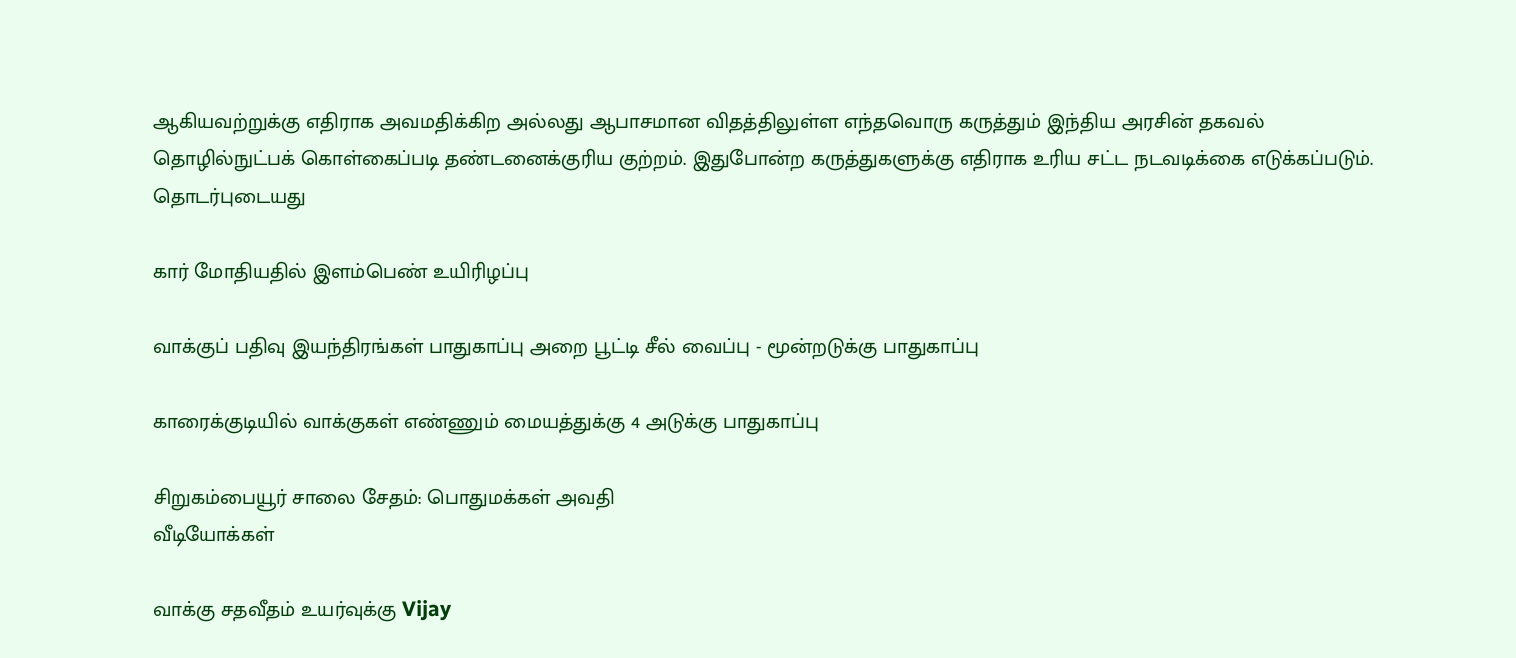ஆகியவற்றுக்கு எதிராக அவமதிக்கிற அல்லது ஆபாசமான விதத்திலுள்ள எந்தவொரு கருத்தும் இந்திய அரசின் தகவல் தொழில்நுட்பக் கொள்கைப்படி தண்டனைக்குரிய குற்றம். இதுபோன்ற கருத்துகளுக்கு எதிராக உரிய சட்ட நடவடிக்கை எடுக்கப்படும்.
தொடர்புடையது

கார் மோதியதில் இளம்பெண் உயிரிழப்பு

வாக்குப் பதிவு இயந்திரங்கள் பாதுகாப்பு அறை பூட்டி சீல் வைப்பு - மூன்றடுக்கு பாதுகாப்பு

காரைக்குடியில் வாக்குகள் எண்ணும் மையத்துக்கு 4 அடுக்கு பாதுகாப்பு

சிறுகம்பையூர் சாலை சேதம்: பொதுமக்கள் அவதி
வீடியோக்கள்

வாக்கு சதவீதம் உயர்வுக்கு Vijay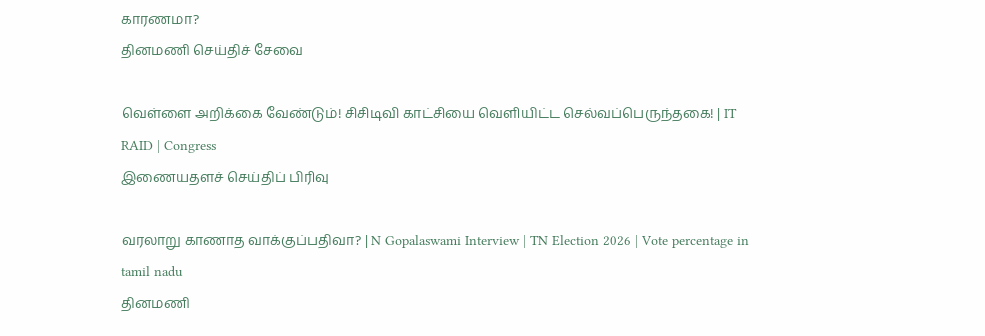காரணமா?
தினமணி செய்திச் சேவை

வெள்ளை அறிக்கை வேண்டும்! சிசிடிவி காட்சியை வெளியிட்ட செல்வப்பெருந்தகை! | IT RAID | Congress
இணையதளச் செய்திப் பிரிவு

வரலாறு காணாத வாக்குப்பதிவா? | N Gopalaswami Interview | TN Election 2026 | Vote percentage in tamil nadu
தினமணி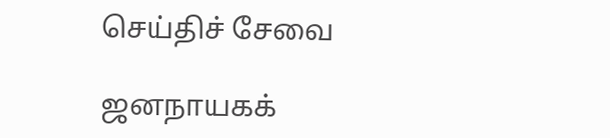செய்திச் சேவை

ஜனநாயகக்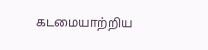கடமையாற்றிய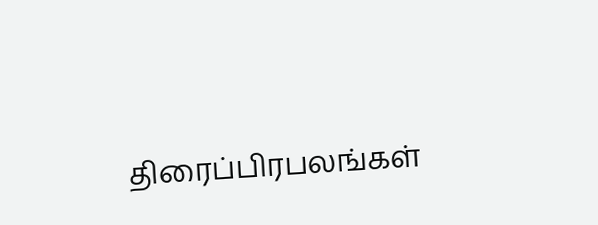திரைப்பிரபலங்கள்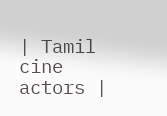| Tamil cine actors |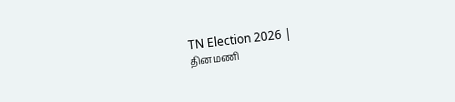TN Election 2026 |
தினமணி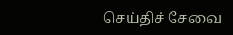செய்திச் சேவை